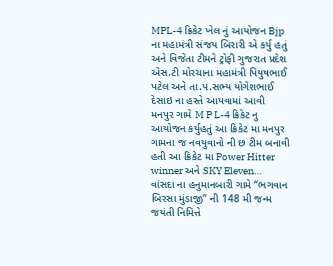MPL-4 ક્રિકેટ ખેલ નું આયોજન Bjp ના મહામંત્રી સંજય બિરારી એ કર્યુ હતું અને વિજેતા ટીમને ટ્રોફી ગુજરાત પ્રદેશ એસ.ટી મોરચાના મહામંત્રી પિયુષભાઈ પટેલ અને તા.પ.સભ્ય યોગેશભાઈ દેસાઇ ના હસ્તે આપવામાં આવી
મનપુર ગામે M P L-4 ક્રિકેટ નુ આયોજન કર્યુહતું આ ક્રિકેટ મા મનપુર ગામના જ નવયુવાનો ની છ ટીમ બનાવી હતી આ ક્રિકેટ મા Power Hitter winner અને SKY Eleven…
વાંસદા ના હનુમાનબારી ગામે “ભગવાન બિરસા મુંડાજી” ની 148 મી જન્મ જયંતી નિમિત્તે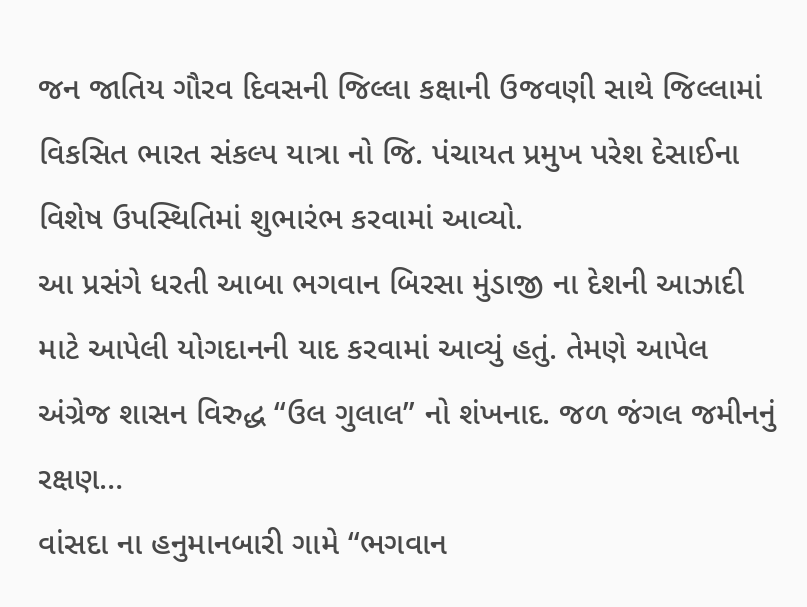જન જાતિય ગૌરવ દિવસની જિલ્લા કક્ષાની ઉજવણી સાથે જિલ્લામાં વિકસિત ભારત સંકલ્પ યાત્રા નો જિ. પંચાયત પ્રમુખ પરેશ દેસાઈના વિશેષ ઉપસ્થિતિમાં શુભારંભ કરવામાં આવ્યો.
આ પ્રસંગે ધરતી આબા ભગવાન બિરસા મુંડાજી ના દેશની આઝાદી માટે આપેલી યોગદાનની યાદ કરવામાં આવ્યું હતું. તેમણે આપેલ અંગ્રેજ શાસન વિરુદ્ધ “ઉલ ગુલાલ” નો શંખનાદ. જળ જંગલ જમીનનું રક્ષણ…
વાંસદા ના હનુમાનબારી ગામે “ભગવાન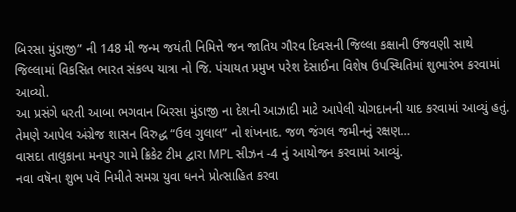બિરસા મુંડાજી” ની 148 મી જન્મ જયંતી નિમિત્તે જન જાતિય ગૌરવ દિવસની જિલ્લા કક્ષાની ઉજવણી સાથે જિલ્લામાં વિકસિત ભારત સંકલ્પ યાત્રા નો જિ. પંચાયત પ્રમુખ પરેશ દેસાઈના વિશેષ ઉપસ્થિતિમાં શુભારંભ કરવામાં આવ્યો.
આ પ્રસંગે ધરતી આબા ભગવાન બિરસા મુંડાજી ના દેશની આઝાદી માટે આપેલી યોગદાનની યાદ કરવામાં આવ્યું હતું. તેમણે આપેલ અંગ્રેજ શાસન વિરુદ્ધ “ઉલ ગુલાલ” નો શંખનાદ. જળ જંગલ જમીનનું રક્ષણ…
વાસદા તાલુકાના મનપુર ગામે ક્રિકેટ ટીમ દ્વારા MPL સીઝન -4 નું આયોજન કરવામાં આવ્યું.
નવા વષૅના શુભ પવૅ નિમીતે સમગ્ર યુવા ધનને પ્રોત્સાહિત કરવા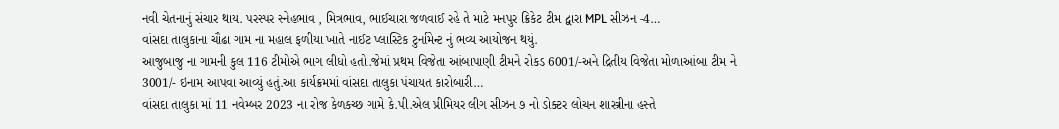નવી ચેતનાનું સંચાર થાય. પરસ્પર સ્નેહભાવ , મિત્રભાવ, ભાઈચારા જળવાઈ રહે તે માટે મનપુર ક્રિકેટ ટીમ દ્વારા MPL સીઝન -4…
વાંસદા તાલુકાના ચૌઢા ગામ ના મહાલ ફળીયા ખાતે નાઈટ પ્લાસ્ટિક ટુર્નામેન્ટ નું ભવ્ય આયોજન થયું.
આજુબાજુ ના ગામની કુલ 116 ટીમોએ ભાગ લીધો હતો.જેમાં પ્રથમ વિજેતા આંબાપાણી ટીમને રોકડ 6001/-અને દ્રિતીય વિજેતા મોળાઆંબા ટીમ ને 3001/- ઇનામ આપવા આવ્યું હતું.આ કાર્યક્રમમાં વાંસદા તાલુકા પંચાયત કારોબારી…
વાંસદા તાલુકા માં 11 નવેમ્બર 2023 ના રોજ કેળકચ્છ ગામે કે.પી.એલ પ્રીમિયર લીગ સીઝન ૭ નો ડોક્ટર લોચન શાસ્ત્રીના હસ્તે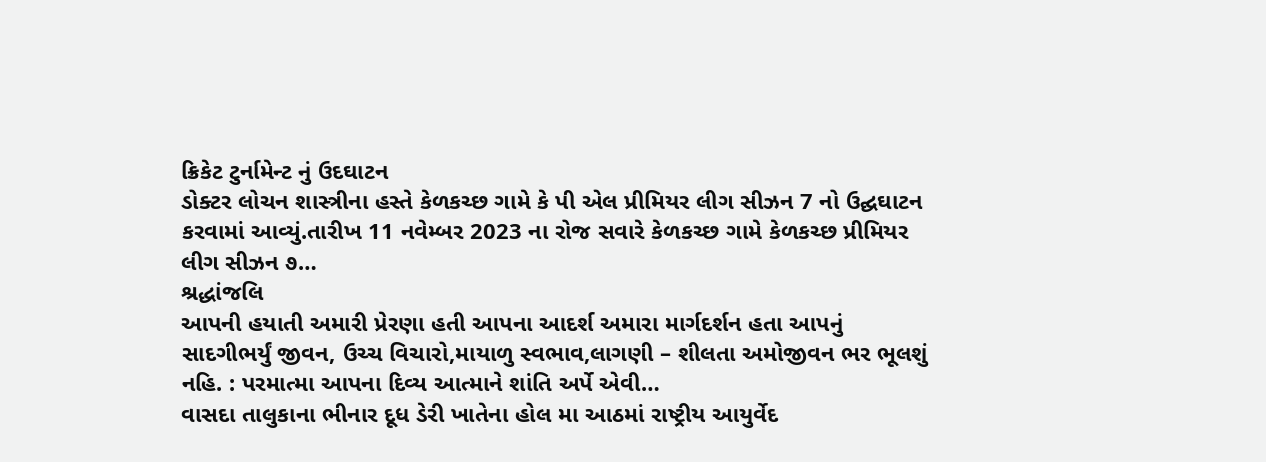ક્રિકેટ ટુર્નામેન્ટ નું ઉદઘાટન
ડોક્ટર લોચન શાસ્ત્રીના હસ્તે કેળકચ્છ ગામે કે પી એલ પ્રીમિયર લીગ સીઝન 7 નો ઉદ્ઘઘાટન કરવામાં આવ્યું.તારીખ 11 નવેમ્બર 2023 ના રોજ સવારે કેળકચ્છ ગામે કેળકચ્છ પ્રીમિયર લીગ સીઝન ૭…
શ્રદ્ધાંજલિ
આપની હયાતી અમારી પ્રેરણા હતી આપના આદર્શ અમારા માર્ગદર્શન હતા આપનું સાદગીભર્યું જીવન, ઉચ્ચ વિચારો,માયાળુ સ્વભાવ,લાગણી – શીલતા અમોજીવન ભર ભૂલશું નહિ. : પરમાત્મા આપના દિવ્ય આત્માને શાંતિ અર્પે એવી…
વાસદા તાલુકાના ભીનાર દૂધ ડેરી ખાતેના હોલ મા આઠમાં રાષ્ટ્રીય આયુર્વેદ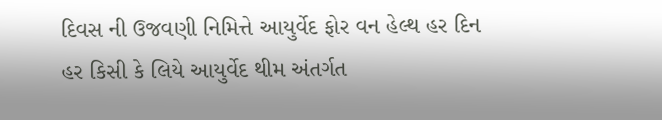દિવસ ની ઉજવણી નિમિત્તે આયુર્વેદ ફોર વન હેલ્થ હર દિન હર કિસી કે લિયે આયુર્વેદ થીમ અંતર્ગત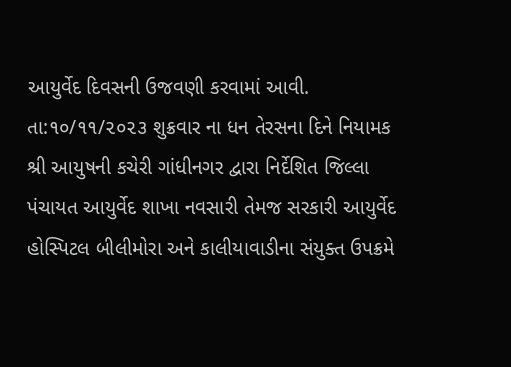આયુર્વેદ દિવસની ઉજવણી કરવામાં આવી.
તા:૧૦/૧૧/૨૦૨૩ શુક્રવાર ના ધન તેરસના દિને નિયામક શ્રી આયુષની કચેરી ગાંધીનગર દ્વારા નિર્દેશિત જિલ્લા પંચાયત આયુર્વેદ શાખા નવસારી તેમજ સરકારી આયુર્વેદ હોસ્પિટલ બીલીમોરા અને કાલીયાવાડીના સંયુક્ત ઉપક્રમે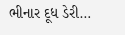ભીનાર દૂધ ડેરી…